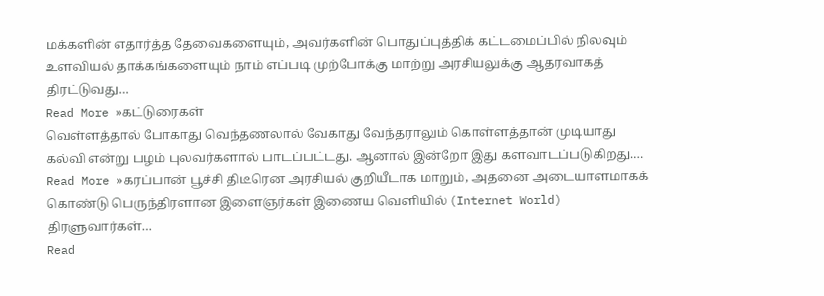மக்களின் எதார்த்த தேவைகளையும், அவர்களின் பொதுப்புத்திக் கட்டமைப்பில் நிலவும் உளவியல் தாக்கங்களையும் நாம் எப்படி முற்போக்கு மாற்று அரசியலுக்கு ஆதரவாகத் திரட்டுவது…
Read More »கட்டுரைகள்
வெள்ளத்தால் போகாது வெந்தணலால் வேகாது வேந்தராலும் கொள்ளத்தான் முடியாது கல்வி என்று பழம் புலவர்களால் பாடப்பட்டது. ஆனால் இன்றோ இது களவாடப்படுகிறது.…
Read More »கரப்பான் பூச்சி திடீரென அரசியல் குறியீடாக மாறும், அதனை அடையாளமாகக் கொண்டு பெருந்திரளான இளைஞர்கள் இணைய வெளியில் (Internet World) திரளுவார்கள்…
Read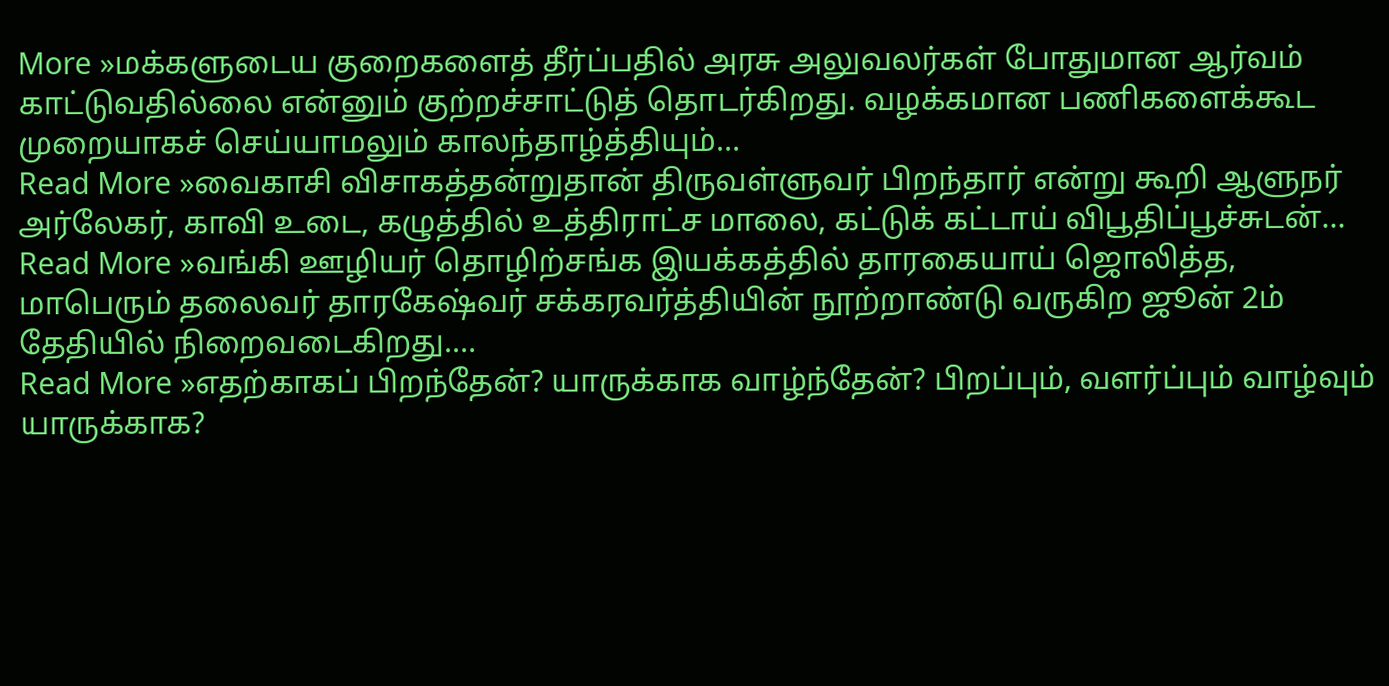More »மக்களுடைய குறைகளைத் தீர்ப்பதில் அரசு அலுவலர்கள் போதுமான ஆர்வம் காட்டுவதில்லை என்னும் குற்றச்சாட்டுத் தொடர்கிறது. வழக்கமான பணிகளைக்கூட முறையாகச் செய்யாமலும் காலந்தாழ்த்தியும்…
Read More »வைகாசி விசாகத்தன்றுதான் திருவள்ளுவர் பிறந்தார் என்று கூறி ஆளுநர் அர்லேகர், காவி உடை, கழுத்தில் உத்திராட்ச மாலை, கட்டுக் கட்டாய் விபூதிப்பூச்சுடன்…
Read More »வங்கி ஊழியர் தொழிற்சங்க இயக்கத்தில் தாரகையாய் ஜொலித்த, மாபெரும் தலைவர் தாரகேஷ்வர் சக்கரவர்த்தியின் நூற்றாண்டு வருகிற ஜூன் 2ம் தேதியில் நிறைவடைகிறது.…
Read More »எதற்காகப் பிறந்தேன்? யாருக்காக வாழ்ந்தேன்? பிறப்பும், வளர்ப்பும் வாழ்வும் யாருக்காக?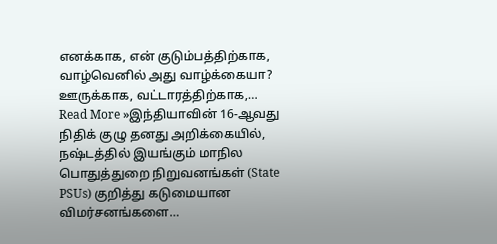எனக்காக, என் குடும்பத்திற்காக, வாழ்வெனில் அது வாழ்க்கையா? ஊருக்காக, வட்டாரத்திற்காக,…
Read More »இந்தியாவின் 16-ஆவது நிதிக் குழு தனது அறிக்கையில், நஷ்டத்தில் இயங்கும் மாநில பொதுத்துறை நிறுவனங்கள் (State PSUs) குறித்து கடுமையான விமர்சனங்களை…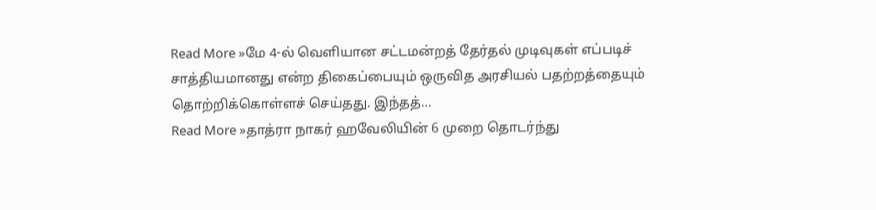Read More »மே 4-ல் வெளியான சட்டமன்றத் தேர்தல் முடிவுகள் எப்படிச் சாத்தியமானது என்ற திகைப்பையும் ஒருவித அரசியல் பதற்றத்தையும் தொற்றிக்கொள்ளச் செய்தது. இந்தத்…
Read More »தாத்ரா நாகர் ஹவேலியின் 6 முறை தொடர்ந்து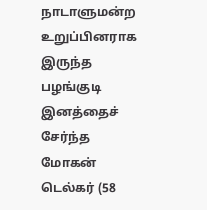நாடாளுமன்ற உறுப்பினராக இருந்த பழங்குடி இனத்தைச் சேர்ந்த மோகன் டெல்கர் (58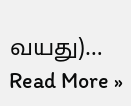வயது)…
Read More »